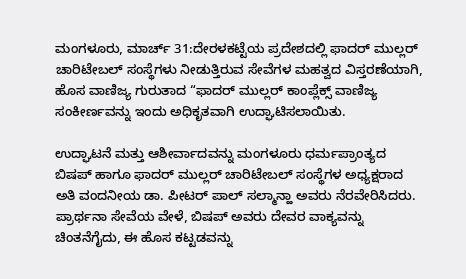ಮಂಗಳೂರು, ಮಾರ್ಚ್ 31:ದೇರಳಕಟ್ಟೆಯ ಪ್ರದೇಶದಲ್ಲಿ ಫಾದರ್ ಮುಲ್ಲರ್ ಚಾರಿಟೇಬಲ್ ಸಂಸ್ಥೆಗಳು ನೀಡುತ್ತಿರುವ ಸೇವೆಗಳ ಮಹತ್ವದ ವಿಸ್ತರಣೆಯಾಗಿ, ಹೊಸ ವಾಣಿಜ್ಯ ಗುರುತಾದ “ಫಾದರ್ ಮುಲ್ಲರ್ ಕಾಂಪ್ಲೆಕ್ಸ್ ವಾಣಿಜ್ಯ ಸಂಕೀರ್ಣವನ್ನು ಇಂದು ಅಧಿಕೃತವಾಗಿ ಉದ್ಘಾಟಿಸಲಾಯಿತು.

ಉದ್ಘಾಟನೆ ಮತ್ತು ಆಶೀರ್ವಾದವನ್ನು ಮಂಗಳೂರು ಧರ್ಮಪ್ರಾಂತ್ಯದ ಬಿಷಪ್ ಹಾಗೂ ಫಾದರ್ ಮುಲ್ಲರ್ ಚಾರಿಟೇಬಲ್ ಸಂಸ್ಥೆಗಳ ಅಧ್ಯಕ್ಷರಾದ ಅತಿ ವಂದನೀಯ ಡಾ. ಪೀಟರ್ ಪಾಲ್ ಸಲ್ಮಾನ್ಹಾ ಅವರು ನೆರವೇರಿಸಿದರು. ಪ್ರಾರ್ಥನಾ ಸೇವೆಯ ವೇಳೆ, ಬಿಷಪ್ ಅವರು ದೇವರ ವಾಕ್ಯವನ್ನು ಚಿಂತನೆಗೈದು, ಈ ಹೊಸ ಕಟ್ಟಡವನ್ನು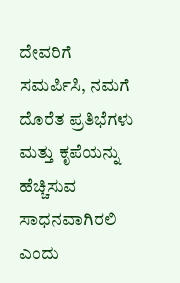ದೇವರಿಗೆ ಸಮರ್ಪಿಸಿ, ನಮಗೆ ದೊರೆತ ಪ್ರತಿಭೆಗಳು ಮತ್ತು ಕೃಪೆಯನ್ನು ಹೆಚ್ಚಿಸುವ ಸಾಧನವಾಗಿರಲಿ ಎಂದು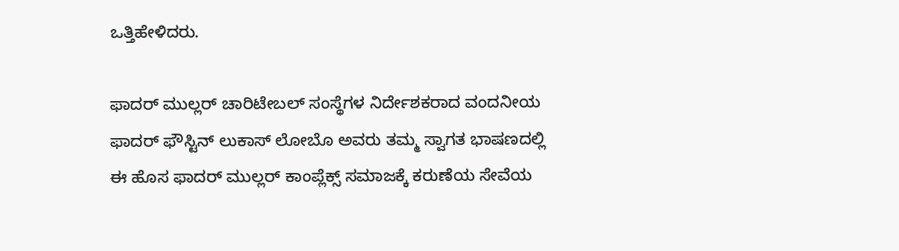ಒತ್ತಿಹೇಳಿದರು.

ಫಾದರ್ ಮುಲ್ಲರ್ ಚಾರಿಟೇಬಲ್ ಸಂಸ್ಥೆಗಳ ನಿರ್ದೇಶಕರಾದ ವಂದನೀಯ ಫಾದರ್ ಫೌಸ್ಟಿನ್ ಲುಕಾಸ್ ಲೋಬೊ ಅವರು ತಮ್ಮ ಸ್ವಾಗತ ಭಾಷಣದಲ್ಲಿ ಈ ಹೊಸ ಫಾದರ್ ಮುಲ್ಲರ್ ಕಾಂಪ್ಲೆಕ್ಸ್ ಸಮಾಜಕ್ಕೆ ಕರುಣೆಯ ಸೇವೆಯ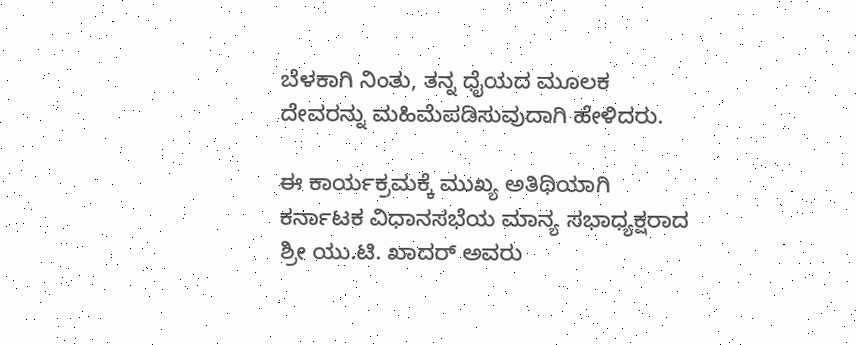ಬೆಳಕಾಗಿ ನಿಂತು, ತನ್ನ ಧೈಯದ ಮೂಲಕ ದೇವರನ್ನು ಮಹಿಮೆಪಡಿಸುವುದಾಗಿ ಹೇಳಿದರು.

ಈ ಕಾರ್ಯಕ್ರಮಕ್ಕೆ ಮುಖ್ಯ ಅತಿಥಿಯಾಗಿ ಕರ್ನಾಟಕ ವಿಧಾನಸಭೆಯ ಮಾನ್ಯ ಸಭಾಧ್ಯಕ್ಷರಾದ ಶ್ರೀ ಯು.ಟಿ. ಖಾದರ್ ಅವರು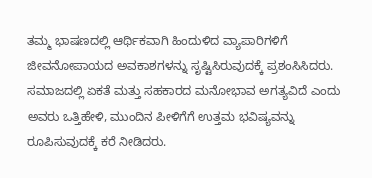ತಮ್ಮ ಭಾಷಣದಲ್ಲಿ ಆರ್ಥಿಕವಾಗಿ ಹಿಂದುಳಿದ ವ್ಯಾಪಾರಿಗಳಿಗೆ ಜೀವನೋಪಾಯದ ಅವಕಾಶಗಳನ್ನು ಸೃಷ್ಟಿಸಿರುವುದಕ್ಕೆ ಪ್ರಶಂಸಿಸಿದರು. ಸಮಾಜದಲ್ಲಿ ಏಕತೆ ಮತ್ತು ಸಹಕಾರದ ಮನೋಭಾವ ಅಗತ್ಯವಿದೆ ಎಂದು ಅವರು ಒತ್ತಿಹೇಳಿ, ಮುಂದಿನ ಪೀಳಿಗೆಗೆ ಉತ್ತಮ ಭವಿಷ್ಯವನ್ನು ರೂಪಿಸುವುದಕ್ಕೆ ಕರೆ ನೀಡಿದರು.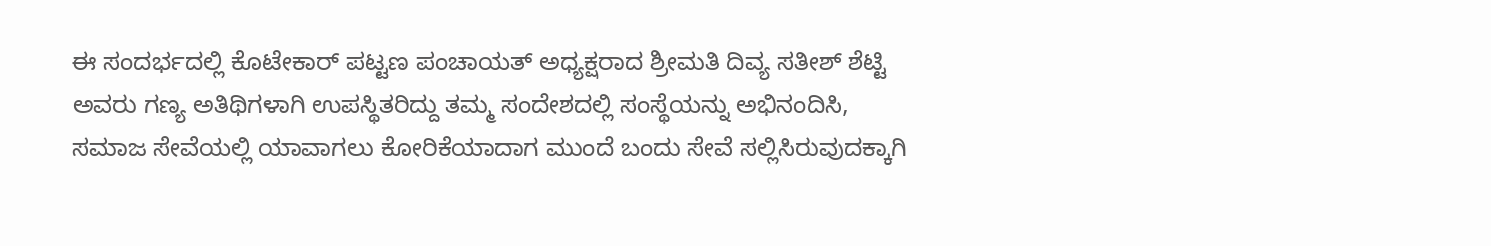ಈ ಸಂದರ್ಭದಲ್ಲಿ ಕೊಟೇಕಾರ್ ಪಟ್ಟಣ ಪಂಚಾಯತ್ ಅಧ್ಯಕ್ಷರಾದ ಶ್ರೀಮತಿ ದಿವ್ಯ ಸತೀಶ್ ಶೆಟ್ಟಿ ಅವರು ಗಣ್ಯ ಅತಿಥಿಗಳಾಗಿ ಉಪಸ್ಥಿತರಿದ್ದು ತಮ್ಮ ಸಂದೇಶದಲ್ಲಿ ಸಂಸ್ಥೆಯನ್ನು ಅಭಿನಂದಿಸಿ, ಸಮಾಜ ಸೇವೆಯಲ್ಲಿ ಯಾವಾಗಲು ಕೋರಿಕೆಯಾದಾಗ ಮುಂದೆ ಬಂದು ಸೇವೆ ಸಲ್ಲಿಸಿರುವುದಕ್ಕಾಗಿ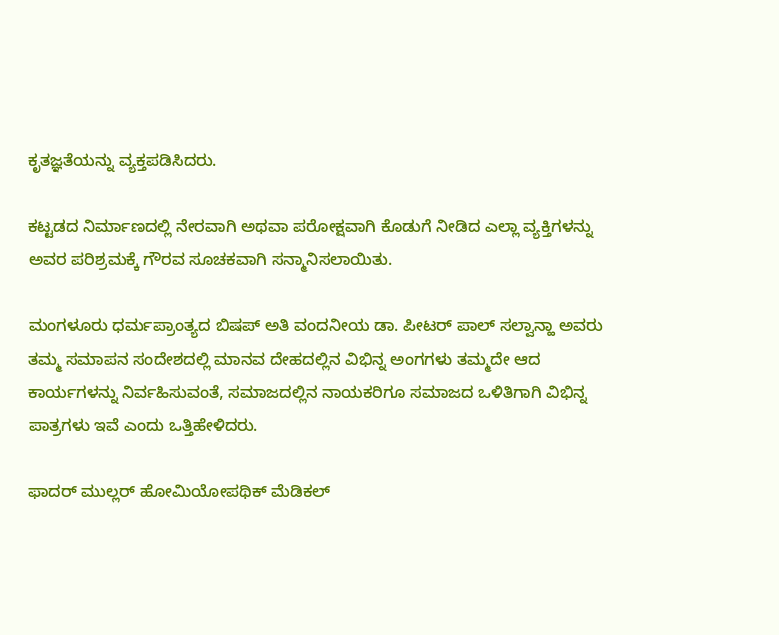ಕೃತಜ್ಞತೆಯನ್ನು ವ್ಯಕ್ತಪಡಿಸಿದರು.

ಕಟ್ಟಡದ ನಿರ್ಮಾಣದಲ್ಲಿ ನೇರವಾಗಿ ಅಥವಾ ಪರೋಕ್ಷವಾಗಿ ಕೊಡುಗೆ ನೀಡಿದ ಎಲ್ಲಾ ವ್ಯಕ್ತಿಗಳನ್ನು ಅವರ ಪರಿಶ್ರಮಕ್ಕೆ ಗೌರವ ಸೂಚಕವಾಗಿ ಸನ್ಮಾನಿಸಲಾಯಿತು.

ಮಂಗಳೂರು ಧರ್ಮಪ್ರಾಂತ್ಯದ ಬಿಷಪ್ ಅತಿ ವಂದನೀಯ ಡಾ. ಪೀಟರ್ ಪಾಲ್ ಸಲ್ವಾನ್ಹಾ ಅವರು ತಮ್ಮ ಸಮಾಪನ ಸಂದೇಶದಲ್ಲಿ ಮಾನವ ದೇಹದಲ್ಲಿನ ವಿಭಿನ್ನ ಅಂಗಗಳು ತಮ್ಮದೇ ಆದ ಕಾರ್ಯಗಳನ್ನು ನಿರ್ವಹಿಸುವಂತೆ, ಸಮಾಜದಲ್ಲಿನ ನಾಯಕರಿಗೂ ಸಮಾಜದ ಒಳಿತಿಗಾಗಿ ವಿಭಿನ್ನ ಪಾತ್ರಗಳು ಇವೆ ಎಂದು ಒತ್ತಿಹೇಳಿದರು.

ಫಾದರ್ ಮುಲ್ಲರ್ ಹೋಮಿಯೋಪಥಿಕ್ ಮೆಡಿಕಲ್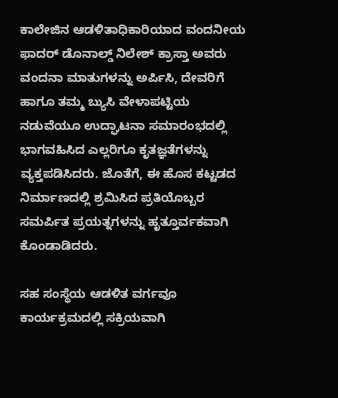ಕಾಲೇಜಿನ ಆಡಳಿತಾಧಿಕಾರಿಯಾದ ವಂದನೀಯ ಫಾದರ್ ಡೊನಾಲ್ಡ್ ನಿಲೇಶ್ ಕ್ರಾಸ್ತಾ ಅವರು ವಂದನಾ ಮಾತುಗಳನ್ನು ಅರ್ಪಿಸಿ, ದೇವರಿಗೆ ಹಾಗೂ ತಮ್ಮ ಬ್ಯುಸಿ ವೇಳಾಪಟ್ಟಿಯ ನಡುವೆಯೂ ಉದ್ಘಾಟನಾ ಸಮಾರಂಭದಲ್ಲಿ ಭಾಗವಹಿಸಿದ ಎಲ್ಲರಿಗೂ ಕೃತಜ್ಞತೆಗಳನ್ನು ವ್ಯಕ್ತಪಡಿಸಿದರು. ಜೊತೆಗೆ, ಈ ಹೊಸ ಕಟ್ಟಡದ ನಿರ್ಮಾಣದಲ್ಲಿ ಶ್ರಮಿಸಿದ ಪ್ರತಿಯೊಬ್ಬರ ಸಮರ್ಪಿತ ಪ್ರಯತ್ನಗಳನ್ನು ಹೃತ್ತೂರ್ವಕವಾಗಿ ಕೊಂಡಾಡಿದರು.

ಸಹ ಸಂಸ್ಥೆಯ ಆಡಳಿತ ವರ್ಗವೂ ಕಾರ್ಯಕ್ರಮದಲ್ಲಿ ಸಕ್ರಿಯವಾಗಿ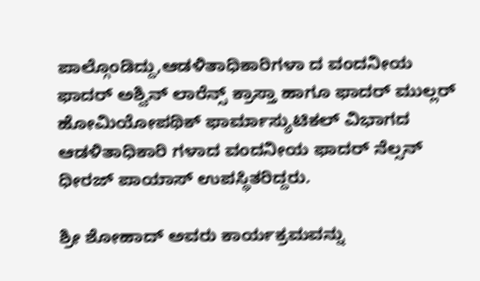ಪಾಲ್ಗೊಂಡಿದ್ದು,ಆಡಳಿತಾಧಿಕಾರಿಗಳಾ ದ ವಂದನೀಯ ಫಾದರ್ ಅಶ್ವಿನ್ ಲಾರೆನ್ಸ್ ಕ್ರಾಸ್ತಾ ಹಾಗೂ ಫಾದರ್ ಮುಲ್ಲರ್ ಹೋಮಿಯೋಪಥಿಕ್ ಫಾರ್ಮಾಸ್ಯುಟಿಕಲ್ ವಿಭಾಗದ ಆಡಳಿತಾಧಿಕಾರಿ ಗಳಾದ ವಂದನೀಯ ಫಾದರ್ ನೆಲ್ಸನ್ ಧೀರಜ್ ಪಾಯಾಸ್ ಉಪಸ್ಥಿತರಿದ್ದರು.

ಶ್ರೀ ಶೋಹಾದ್ ಅವರು ಕಾರ್ಯಕ್ರಮವನ್ನು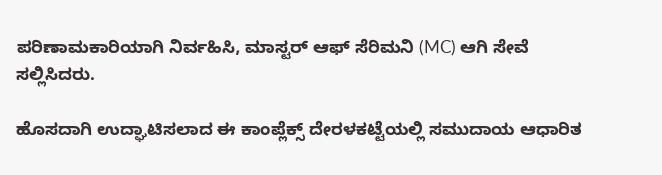ಪರಿಣಾಮಕಾರಿಯಾಗಿ ನಿರ್ವಹಿಸಿ, ಮಾಸ್ಟರ್ ಆಫ್ ಸೆರಿಮನಿ (MC) ಆಗಿ ಸೇವೆ ಸಲ್ಲಿಸಿದರು.

ಹೊಸದಾಗಿ ಉದ್ಘಾಟಿಸಲಾದ ಈ ಕಾಂಪ್ಲೆಕ್ಸ್ ದೇರಳಕಟ್ಟೆಯಲ್ಲಿ ಸಮುದಾಯ ಆಧಾರಿತ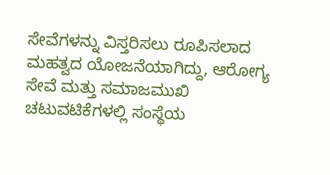ಸೇವೆಗಳನ್ನು ವಿಸ್ತರಿಸಲು ರೂಪಿಸಲಾದ ಮಹತ್ವದ ಯೋಜನೆಯಾಗಿದ್ದು, ಆರೋಗ್ಯ ಸೇವೆ ಮತ್ತು ಸಮಾಜಮುಖಿ ಚಟುವಟಿಕೆಗಳಲ್ಲಿ ಸಂಸ್ಥೆಯ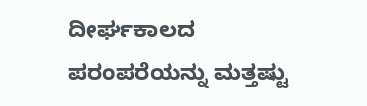ದೀರ್ಘಕಾಲದ ಪರಂಪರೆಯನ್ನು ಮತ್ತಷ್ಟು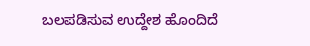ಬಲಪಡಿಸುವ ಉದ್ದೇಶ ಹೊಂದಿದೆ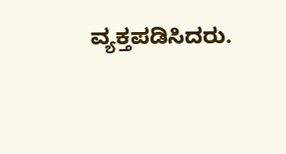ವ್ಯಕ್ತಪಡಿಸಿದರು.